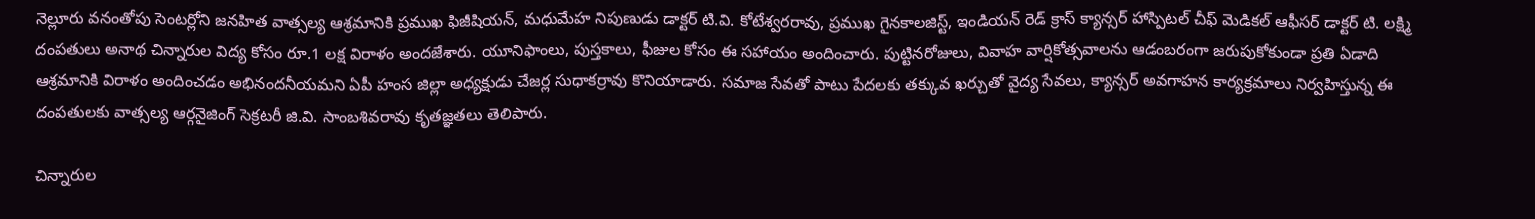నెల్లూరు వనంతోపు సెంటర్లోని జనహిత వాత్సల్య ఆశ్రమానికి ప్రముఖ ఫిజీషియన్, మధుమేహ నిపుణుడు డాక్టర్ టి.వి. కోటేశ్వరరావు, ప్రముఖ గైనకాలజిస్ట్, ఇండియన్ రెడ్ క్రాస్ క్యాన్సర్ హాస్పిటల్ చీఫ్ మెడికల్ ఆఫీసర్ డాక్టర్ టి. లక్ష్మి దంపతులు అనాథ చిన్నారుల విద్య కోసం రూ.1 లక్ష విరాళం అందజేశారు. యూనిఫాంలు, పుస్తకాలు, ఫీజుల కోసం ఈ సహాయం అందించారు. పుట్టినరోజులు, వివాహ వార్షికోత్సవాలను ఆడంబరంగా జరుపుకోకుండా ప్రతి ఏడాది ఆశ్రమానికి విరాళం అందించడం అభినందనీయమని ఏపీ హంస జిల్లా అధ్యక్షుడు చేజర్ల సుధాకర్రావు కొనియాడారు. సమాజ సేవతో పాటు పేదలకు తక్కువ ఖర్చుతో వైద్య సేవలు, క్యాన్సర్ అవగాహన కార్యక్రమాలు నిర్వహిస్తున్న ఈ దంపతులకు వాత్సల్య ఆర్గనైజింగ్ సెక్రటరీ జి.వి. సాంబశివరావు కృతజ్ఞతలు తెలిపారు.

చిన్నారుల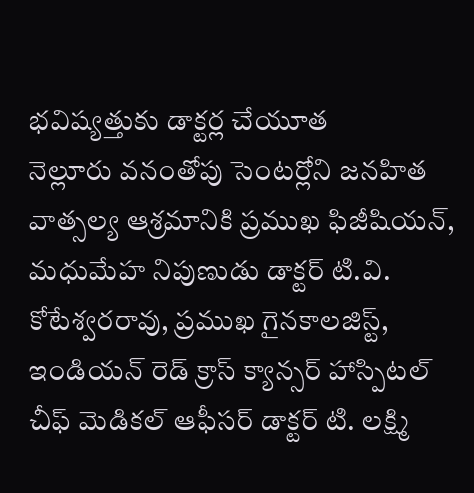భవిష్యత్తుకు డాక్టర్ల చేయూత
నెల్లూరు వనంతోపు సెంటర్లోని జనహిత వాత్సల్య ఆశ్రమానికి ప్రముఖ ఫిజీషియన్, మధుమేహ నిపుణుడు డాక్టర్ టి.వి. కోటేశ్వరరావు, ప్రముఖ గైనకాలజిస్ట్, ఇండియన్ రెడ్ క్రాస్ క్యాన్సర్ హాస్పిటల్ చీఫ్ మెడికల్ ఆఫీసర్ డాక్టర్ టి. లక్ష్మి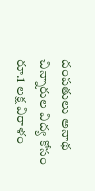దంపతులు అనాథ చిన్నారుల విద్య కోసం రూ.1 లక్ష విరాళం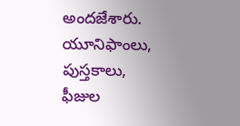అందజేశారు. యూనిఫాంలు, పుస్తకాలు, ఫీజుల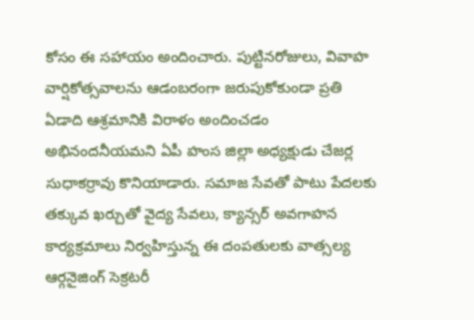కోసం ఈ సహాయం అందించారు. పుట్టినరోజులు, వివాహ వార్షికోత్సవాలను ఆడంబరంగా జరుపుకోకుండా ప్రతి ఏడాది ఆశ్రమానికి విరాళం అందించడం అభినందనీయమని ఏపీ హంస జిల్లా అధ్యక్షుడు చేజర్ల సుధాకర్రావు కొనియాడారు. సమాజ సేవతో పాటు పేదలకు తక్కువ ఖర్చుతో వైద్య సేవలు, క్యాన్సర్ అవగాహన కార్యక్రమాలు నిర్వహిస్తున్న ఈ దంపతులకు వాత్సల్య ఆర్గనైజింగ్ సెక్రటరీ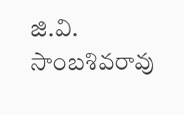జి.వి. సాంబశివరావు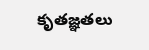కృతజ్ఞతలు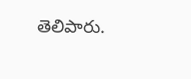తెలిపారు.